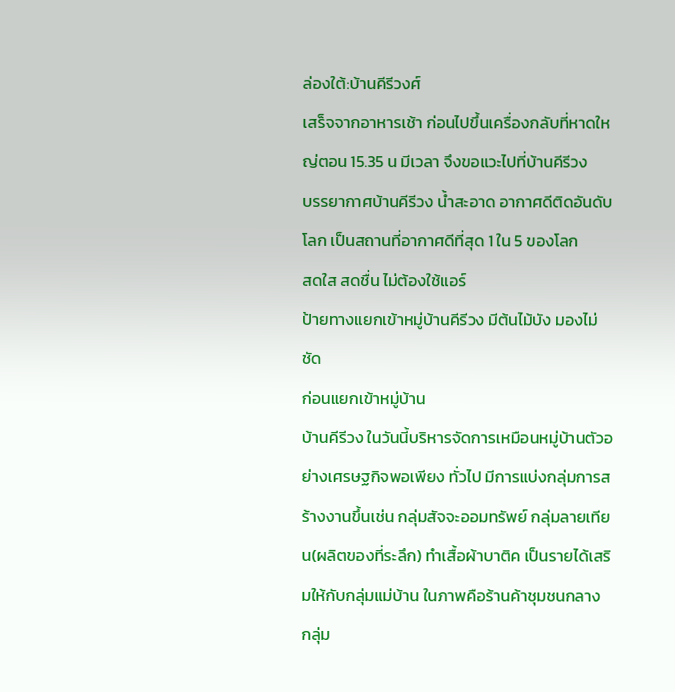ล่องใต้:บ้านคีรีวงศ์
เสร็จจากอาหารเช้า ก่อนไปขึ้นเครื่องกลับที่หาดใหญ่ตอน 15.35 น มีเวลา จึงขอแวะไปที่บ้านคีรีวง
บรรยากาศบ้านคีรีวง น้ำสะอาด อากาศดีติดอันดับโลก เป็นสถานที่อากาศดีที่สุด 1 ใน 5 ของโลก
สดใส สดชื่น ไม่ต้องใช้แอร์
ป้ายทางแยกเข้าหมู่บ้านคีรีวง มีต้นไม้บัง มองไม่ชัด
ก่อนแยกเข้าหมู่บ้าน
บ้านคีรีวง ในวันนี้บริหารจัดการเหมือนหมู่บ้านตัวอย่างเศรษฐกิจพอเพียง ทั่วไป มีการแบ่งกลุ่มการสร้างงานขึ้นเช่น กลุ่มสัจจะออมทรัพย์ กลุ่มลายเทียน(ผลิตของที่ระลึก) ทำเสื้อผ้าบาติค เป็นรายได้เสริมให้กับกลุ่มแม่บ้าน ในภาพคือร้านค้าชุมชนกลาง
กลุ่ม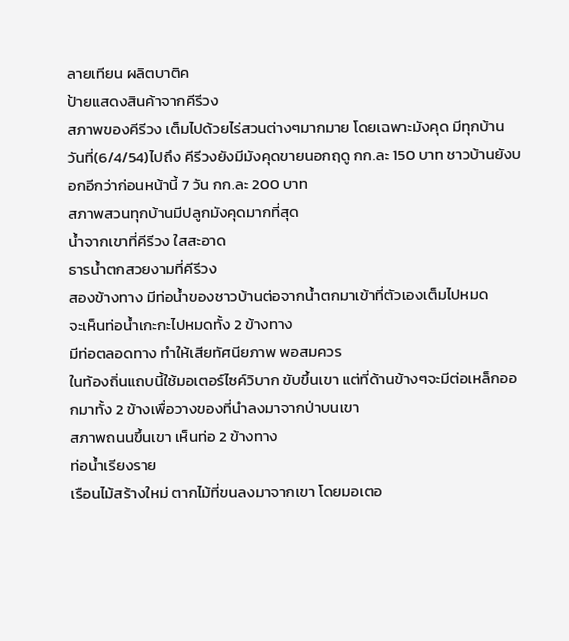ลายเทียน ผลิตบาติค
ป้ายแสดงสินค้าจากคีรีวง
สภาพของคีรีวง เต็มไปด้วยไร่สวนต่างๆมากมาย โดยเฉพาะมังคุด มีทุกบ้าน วันที่(6/4/54)ไปถึง คีรีวงยังมีมังคุดขายนอกฤดู กก.ละ 150 บาท ชาวบ้านยังบอกอีกว่าก่อนหน้านี้ 7 วัน กก.ละ 200 บาท
สภาพสวนทุกบ้านมีปลูกมังคุดมากที่สุด
น้ำจากเขาที่คีรีวง ใสสะอาด
ธารน้ำตกสวยงามที่คีรีวง
สองข้างทาง มีท่อน้ำของชาวบ้านต่อจากน้ำตกมาเข้าที่ตัวเองเต็มไปหมด
จะเห็นท่อน้ำเกะกะไปหมดทั้ง 2 ข้างทาง
มีท่อตลอดทาง ทำให้เสียทัศนียภาพ พอสมควร
ในท้องถิ่นแถบนี้ใช้มอเตอร์ไซค์วิบาก ขับขึ้นเขา แต่ที่ด้านข้างๆจะมีต่อเหล็กออกมาทั้ง 2 ข้างเพื่อวางของที่นำลงมาจากป่าบนเขา
สภาพถนนขึ้นเขา เห็นท่อ 2 ข้างทาง
ท่อน้ำเรียงราย
เรือนไม้สร้างใหม่ ตากไม้ที่ขนลงมาจากเขา โดยมอเตอ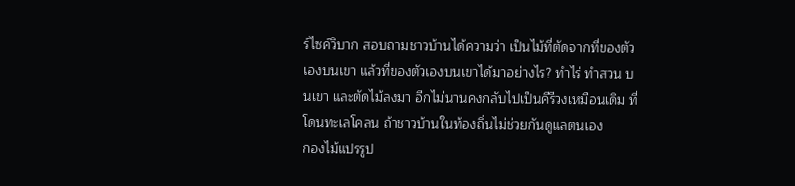ร์ไซค์วิบาก สอบถามชาวบ้านได้ความว่า เป็นไม้ที่ตัดจากที่ของตัวเองบนเขา แล้วที่ของตัวเองบนเขาได้มาอย่างไร? ทำไร่ ทำสวน บนเขา และตัดไม้ลงมา อีกไม่นานคงกลับไปเป็นคีรีวงเหมือนเดิม ที่โดนทะเลโคลน ถ้าชาวบ้านในท้องถิ่นไม่ช่วยกันดูแลตนเอง
กองไม้แปรรูป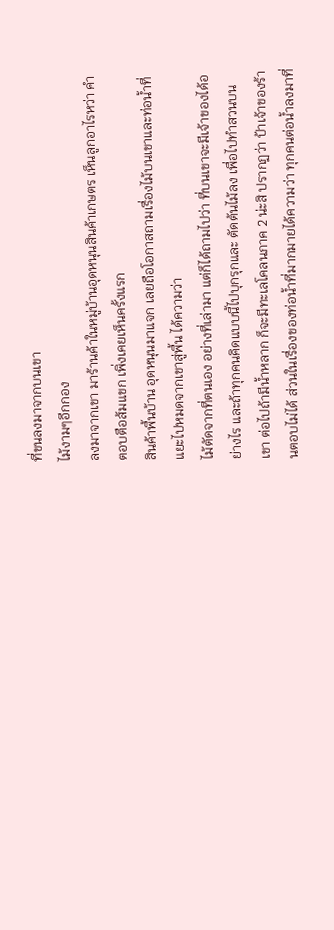ที่ขนลงมาจากบนเขา
ไม้งามๆอีกกอง
ลงมาจากเขา มาร้านค้าในหมู่บ้านอุดหนุนสินค้าเกษตร เห็นลูกอาไรหว่า คำตอบตือส้มแขก เพิ่งเคยเห็นครั้งแรก
สินค้าพื้นบ้าน อุดหนุนมาแจก เลยถือโอกาสถามเรื่องไม้บนเขาและท่อน้ำที่แยะไปหมดจากเขาสู่พื้น ได้ความว่า
ไม้ตัดจากที่ตนเอง อย่างที่เล่ามา แต่ก็ได้ถามไปว่า ที่บนเขาจะมีเจ้าของได้อย่างไร และถ้าทุกคนคิดแบบนี้ไปบุกรุกและ ตัดต้นไม้ลง เพื่อไปทำสวนบนเขา ต่อไปถ้ามีน้ำหลาก ก็จะมีทะเลโคลนภาค 2 น่ะสิ ปรากฏว่า ป้าเจ้าของร้านตอบไม่ได้ ส่วนในเรื่องของท่อน้ำที่มากมายได้ความว่า ทุกคนต่อน้ำลงมาที่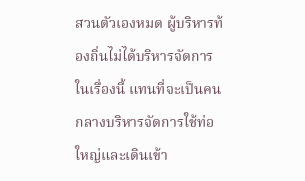สวนตัวเองหมด ผู้บริหารท้องถิ่นไม่ได้บริหารจัดการในเรื่องนี้ แทนที่จะเป็นคนกลางบริหารจัดการใช้ท่อใหญ่และเดินเข้า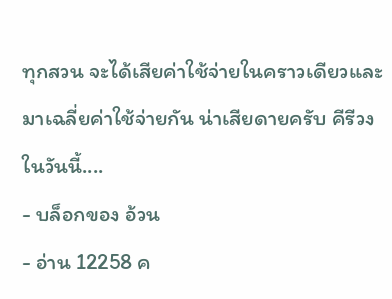ทุกสวน จะได้เสียค่าใช้จ่ายในคราวเดียวและมาเฉลี่ยค่าใช้จ่ายกัน น่าเสียดายครับ คีรีวงในวันนี้....
- บล็อกของ อ้วน
- อ่าน 12258 ค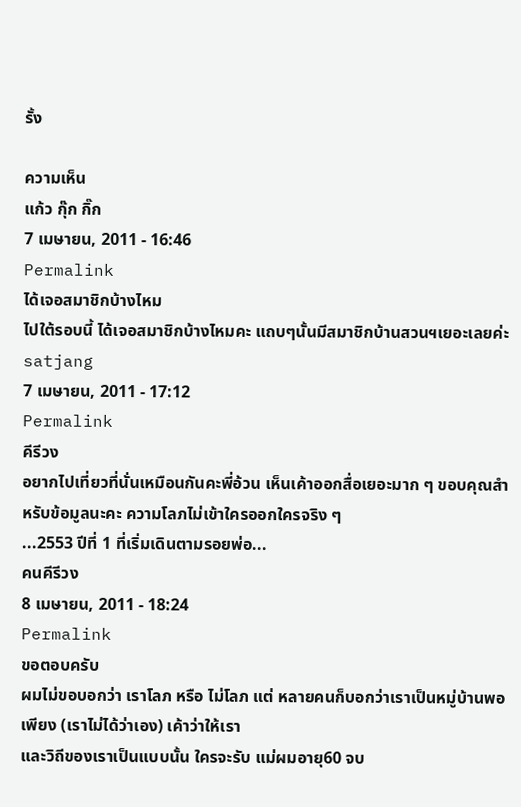รั้ง

ความเห็น
แก้ว กุ๊ก กิ๊ก
7 เมษายน, 2011 - 16:46
Permalink
ได้เจอสมาชิกบ้างไหม
ไปใต้รอบนี้ ได้เจอสมาชิกบ้างไหมคะ แถบๆนั้นมีสมาชิกบ้านสวนฯเยอะเลยค่ะ
satjang
7 เมษายน, 2011 - 17:12
Permalink
คีรีวง
อยากไปเที่ยวที่นั่นเหมือนกันคะพี่อ้วน เห็นเค้าออกสื่อเยอะมาก ๆ ขอบคุณสำหรับข้อมูลนะคะ ความโลภไม่เข้าใครออกใครจริง ๆ
...2553 ปีที่ 1 ที่เริ่มเดินตามรอยพ่อ...
คนคีรีวง
8 เมษายน, 2011 - 18:24
Permalink
ขอตอบครับ
ผมไม่ขอบอกว่า เราโลภ หรือ ไม่โลภ แต่ หลายคนก็บอกว่าเราเป็นหมู่บ้านพอเพียง (เราไม่ได้ว่าเอง) เค้าว่าให้เรา
และวิถีของเราเป็นแบบนั้น ใครจะรับ แม่ผมอายุ60 จบ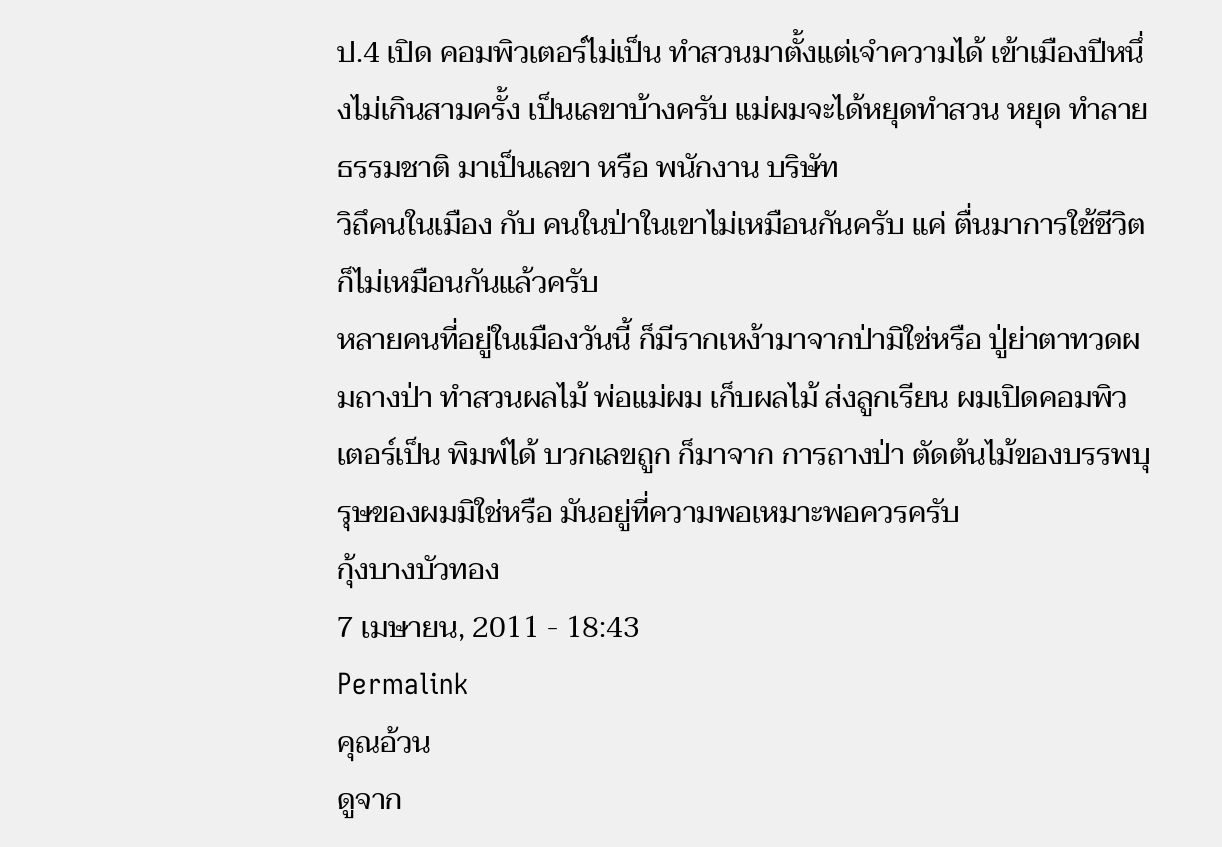ป.4 เปิด คอมพิวเตอร์ไม่เป็น ทำสวนมาตั้งแต่เจำความได้ เข้าเมืองปีหนึ่งไม่เกินสามครั้ง เป็นเลขาบ้างครับ แม่ผมจะได้หยุดทำสวน หยุด ทำลายธรรมชาติ มาเป็นเลขา หรือ พนักงาน บริษัท
วิถึคนในเมือง กับ คนในป่าในเขาไม่เหมือนกันครับ แค่ ตื่นมาการใช้ชีวิตก็ไม่เหมือนกันแล้วครับ
หลายคนที่อยู่ในเมืองวันนี้ ก็มีรากเหง้ามาจากป่ามิใช่หรือ ปู่ย่าตาทวดผมถางป่า ทำสวนผลไม้ พ่อแม่ผม เก็บผลไม้ ส่งลูกเรียน ผมเปิดคอมพิวเตอร์เป็น พิมพ์ได้ บวกเลขถูก ก็มาจาก การถางป่า ตัดต้นไม้ของบรรพบุรุษของผมมิใช่หรือ มันอยู่ที่ความพอเหมาะพอควรครับ
กุ้งบางบัวทอง
7 เมษายน, 2011 - 18:43
Permalink
คุณอ้วน
ดูจาก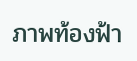ภาพท้องฟ้า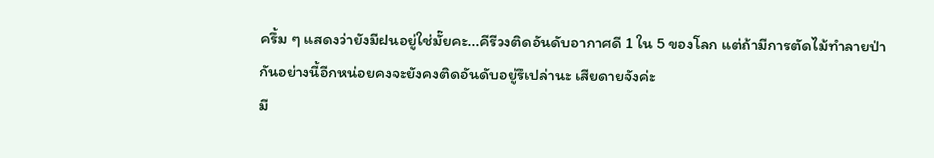ครึ้ม ๆ แสดงว่ายังมีฝนอยู่ใช่มั๊ยคะ...คีรีวงติดอันดับอากาศดี 1 ใน 5 ของโลก แต่ถ้ามีการตัดไม้ทำลายป่ากันอย่างนี้อีกหน่อยคงจะยังคงติดอันดับอยู่รึเปล่านะ เสียดายจังค่ะ
มี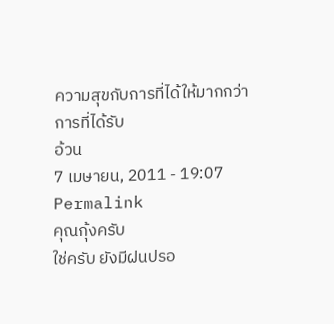ความสุขกับการที่ได้ให้มากกว่าการที่ได้รับ
อ้วน
7 เมษายน, 2011 - 19:07
Permalink
คุณกุ้งครับ
ใช่ครับ ยังมีฝนปรอ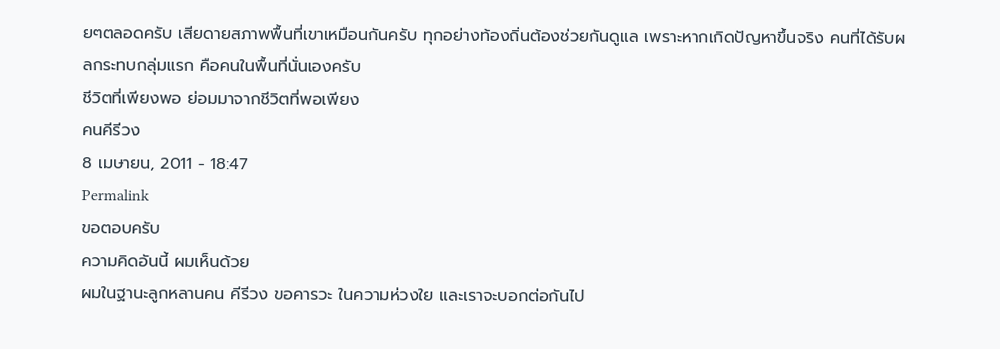ยๆตลอดครับ เสียดายสภาพพื้นที่เขาเหมือนกันครับ ทุกอย่างท้องถิ่นต้องช่วยกันดูแล เพราะหากเกิดปัญหาขึ้นจริง คนที่ได้รับผลกระทบกลุ่มแรก คือคนในพื้นที่นั่นเองครับ
ชีวิตที่เพียงพอ ย่อมมาจากชีวิตที่พอเพียง
คนคีรีวง
8 เมษายน, 2011 - 18:47
Permalink
ขอตอบครับ
ความคิดอันนี้ ผมเห็นด้วย
ผมในฐานะลูกหลานคน คีรีวง ขอคารวะ ในความห่วงใย และเราจะบอกต่อกันไป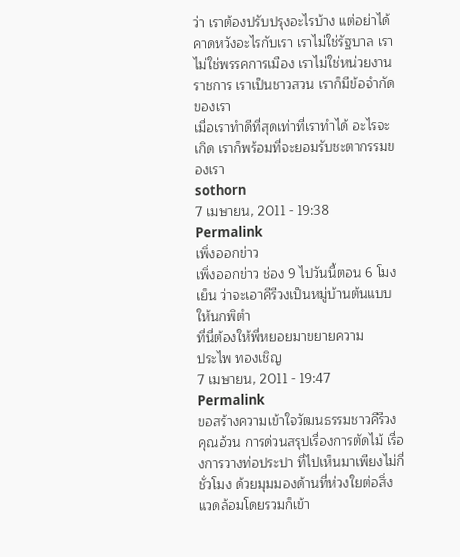ว่า เราต้องปรับปรุงอะไรบ้าง แต่อย่าได้คาดหวังอะไรกับเรา เราไม่ใช่รัฐบาล เราไม่ใช่พรรคการเมือง เราไม่ใช่หน่วยงานราชการ เราเป็นชาวสวน เราก็มีข้อจำกัดของเรา
เมื่อเราทำดีที่สุดเท่าที่เราทำได้ อะไรจะเกิด เราก็พร้อมที่จะยอมรับชะตากรรมของเรา
sothorn
7 เมษายน, 2011 - 19:38
Permalink
เพิ่งออกข่าว
เพิ่งออกข่าว ช่อง 9 ไปวันนี้ตอน 6 โมงเย็น ว่าจะเอาคีรีวงเป็นหมู่บ้านต้นแบบให้นกพิตำ
ที่นี่ต้องให้พี่หยอยมาขยายความ
ประไพ ทองเชิญ
7 เมษายน, 2011 - 19:47
Permalink
ขอสร้างความเข้าใจวัฒนธรรมชาวคีรีวง
คุณอ้วน การด่วนสรุปเรื่องการตัดไม้ เรื่องการวางท่อประปา ที่ไปเห็นมาเพียงไม่กี่ชั่วโมง ด้วยมุมมองด้านที่ห่วงใยต่อสิ่งแวดล้อมโดยรวมก็เข้า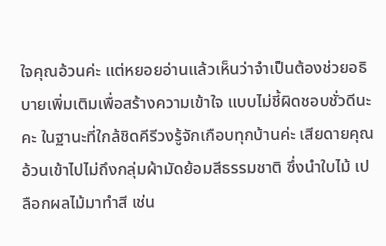ใจคุณอ้วนค่ะ แต่หยอยอ่านแล้วเห็นว่าจำเป็นต้องช่วยอธิบายเพิ่มเติมเพื่อสร้างความเข้าใจ แบบไม่ชี้ผิดชอบชั่วดีนะคะ ในฐานะที่ใกล้ชิดคีรีวงรู้จักเกือบทุกบ้านค่ะ เสียดายคุณอ้วนเข้าไปไม่ถึงกลุ่มผ้ามัดย้อมสีธรรมชาติ ซึ่งนำใบไม้ เปลือกผลไม้มาทำสี เช่น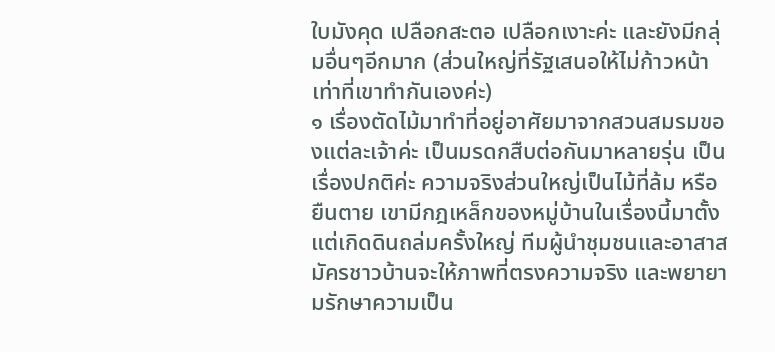ใบมังคุด เปลือกสะตอ เปลือกเงาะค่ะ และยังมีกลุ่มอื่นๆอีกมาก (ส่วนใหญ่ที่รัฐเสนอให้ไม่ก้าวหน้าเท่าที่เขาทำกันเองค่ะ)
๑ เรื่องตัดไม้มาทำที่อยู่อาศัยมาจากสวนสมรมของแต่ละเจ้าค่ะ เป็นมรดกสืบต่อกันมาหลายรุ่น เป็นเรื่องปกติค่ะ ความจริงส่วนใหญ่เป็นไม้ที่ล้ม หรือยืนตาย เขามีกฎเหล็กของหมู่บ้านในเรื่องนี้มาตั้งแต่เกิดดินถล่มครั้งใหญ่ ทีมผู้นำชุมชนและอาสาสมัครชาวบ้านจะให้ภาพที่ตรงความจริง และพยายามรักษาความเป็น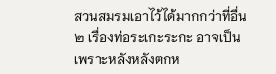สวนสมรมเอาไว้ได้มากกว่าที่อื่น
๒ เรื่องท่อระเกะระกะ อาจเป็นเพราะหลังหลังตกห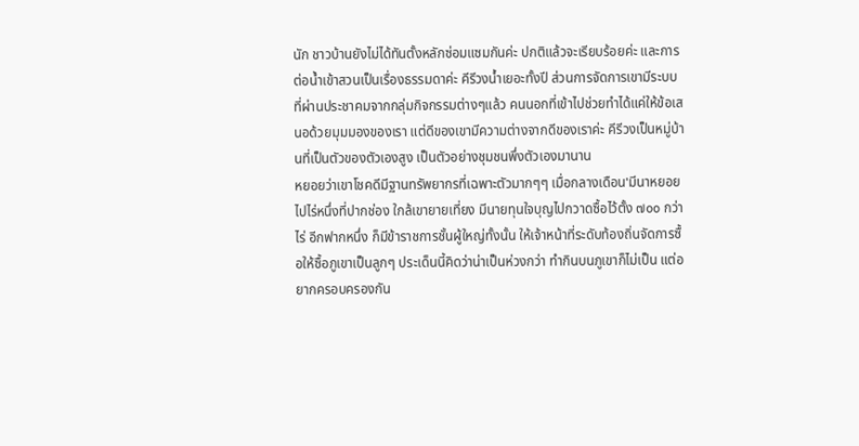นัก ชาวบ้านยังไม่ได้ทันตั้งหลักซ่อมแซมกันค่ะ ปกติแล้วจะเรียบร้อยค่ะ และการต่อน้ำเข้าสวนเป็นเรื่องธรรมดาค่ะ คีรีวงน้ำเยอะทั้งปี ส่วนการจัดการเขามีระบบที่ผ่านประชาคมจากกลุ่มกิจกรรมต่างๆแล้ว คนนอกที่เข้าไปช่วยทำได้แค่ให้ข้อเสนอด้วยมุมมองของเรา แต่ดีของเขามีความต่างจากดีของเราค่ะ คีรีวงเป็นหมู่บ้านที่เป็นตัวของตัวเองสูง เป็นตัวอย่างชุมชนพึ่งตัวเองมานาน
หยอยว่าเขาโชคดีมีฐานทรัพยากรที่เฉพาะตัวมากๆๆ เมื่อกลางเดือน'มีนาหยอยไปไร่หนึ่งที่ปากช่อง ใกล้เขายายเที่ยง มีนายทุนใจบุญไปกวาดซื้อไว้ตั้ง ๗๐๐ กว่าไร่ อีกฟากหนึ่ง ก็มีข้าราชการชั้นผู้ใหญ่ทั้งนั้น ให้เจ้าหน้าที่ระดับท้องถิ่นจัดการซื้อให้ซื้อภูเขาเป็นลูกๆ ประเด็นนี้คิดว่าน่าเป็นห่วงกว่า ทำกินบนภูเขาก็ไม่เป็น แต่อยากครอบครองกัน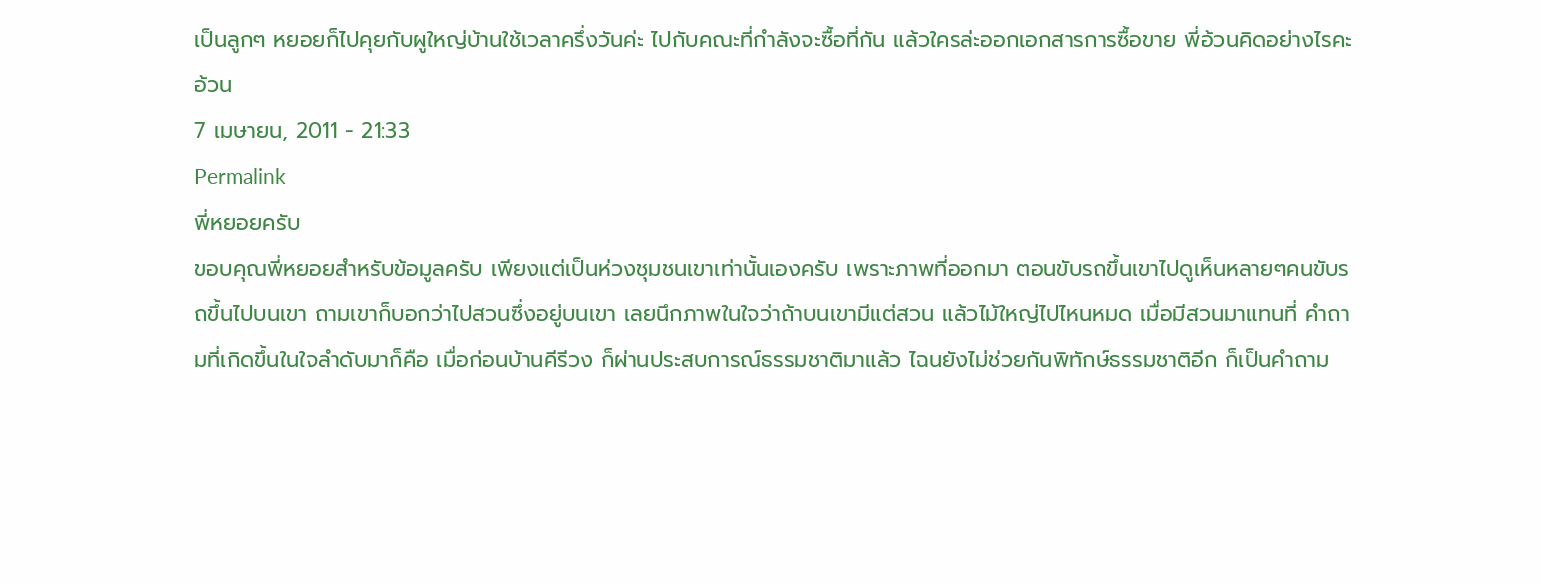เป็นลูกๆ หยอยก็ไปคุยกับผูใหญ่บ้านใช้เวลาครึ่งวันค่ะ ไปกับคณะที่กำลังจะซื้อที่กัน แล้วใครล่ะออกเอกสารการซื้อขาย พี่อ้วนคิดอย่างไรคะ
อ้วน
7 เมษายน, 2011 - 21:33
Permalink
พี่หยอยครับ
ขอบคุณพี่หยอยสำหรับข้อมูลครับ เพียงแต่เป็นห่วงชุมชนเขาเท่านั้นเองครับ เพราะภาพที่ออกมา ตอนขับรถขึ้นเขาไปดูเห็นหลายๆคนขับรถขึ้นไปบนเขา ถามเขาก็บอกว่าไปสวนซึ่งอยู่บนเขา เลยนึกภาพในใจว่าถ้าบนเขามีแต่สวน แล้วไม้ใหญ่ไปไหนหมด เมื่อมีสวนมาแทนที่ คำถามที่เกิดขึ้นในใจลำดับมาก็คือ เมื่อก่อนบ้านคีรีวง ก็ผ่านประสบการณ์ธรรมชาติมาแล้ว ไฉนยังไม่ช่วยกันพิทักษ์ธรรมชาติอีก ก็เป็นคำถาม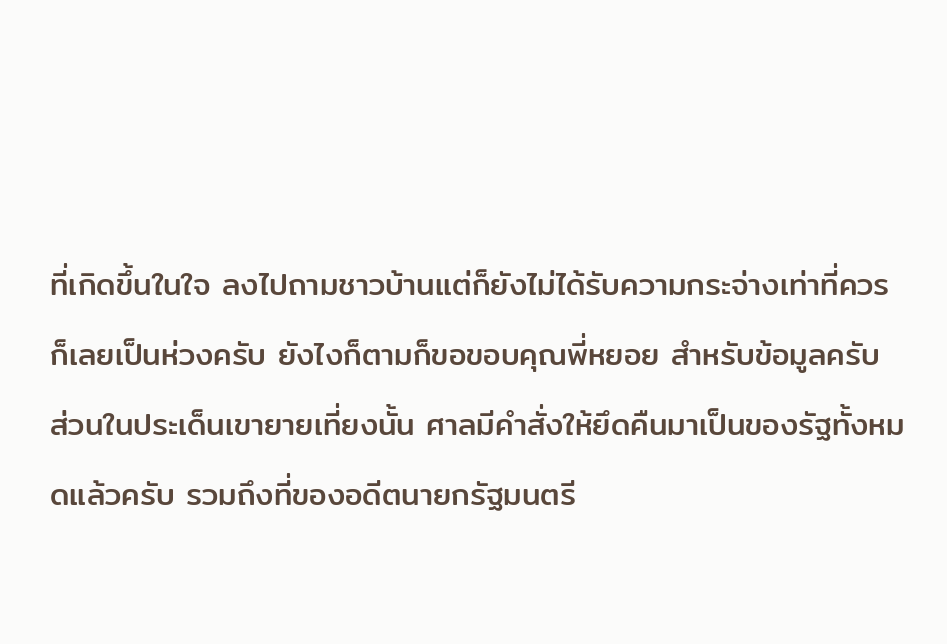ที่เกิดขึ้นในใจ ลงไปถามชาวบ้านแต่ก็ยังไม่ได้รับความกระจ่างเท่าที่ควร ก็เลยเป็นห่วงครับ ยังไงก็ตามก็ขอขอบคุณพี่หยอย สำหรับข้อมูลครับ
ส่วนในประเด็นเขายายเที่ยงนั้น ศาลมีคำสั่งให้ยึดคืนมาเป็นของรัฐทั้งหมดแล้วครับ รวมถึงที่ของอดีตนายกรัฐมนตรี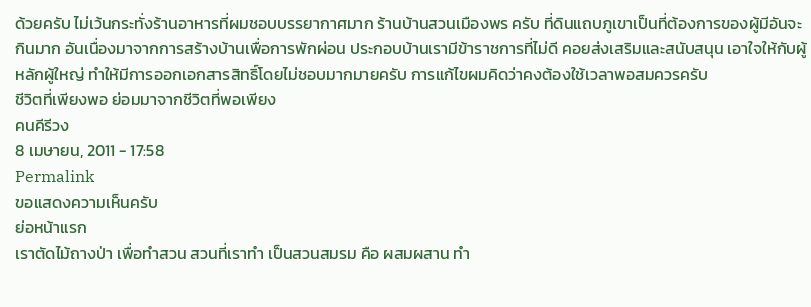ด้วยครับ ไม่เว้นกระทั่งร้านอาหารที่ผมชอบบรรยากาศมาก ร้านบ้านสวนเมืองพร ครับ ที่ดินแถบภูเขาเป็นที่ต้องการของผู้มีอันจะกินมาก อันเนื่องมาจากการสร้างบ้านเพื่อการพักผ่อน ประกอบบ้านเรามีข้าราชการที่ไม่ดี คอยส่งเสริมและสนับสนุน เอาใจให้กับผู้หลักผู้ใหญ่ ทำให้มีการออกเอกสารสิทธิ์โดยไม่ชอบมากมายครับ การแก้ไขผมคิดว่าคงต้องใช้เวลาพอสมควรครับ
ชีวิตที่เพียงพอ ย่อมมาจากชีวิตที่พอเพียง
คนคีรีวง
8 เมษายน, 2011 - 17:58
Permalink
ขอแสดงความเห็นครับ
ย่อหน้าแรก
เราตัดไม้ถางป่า เพื่อทำสวน สวนที่เราทำ เป็นสวนสมรม คือ ผสมผสาน ทำ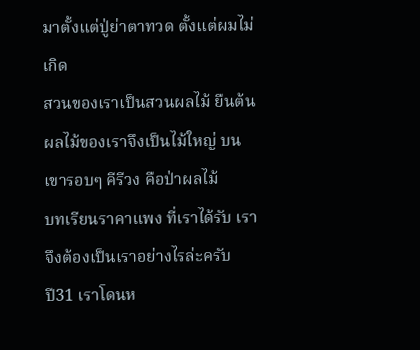มาตั้งแต่ปู่ย่าตาทวด ตั้งแต่ผมไม่เกิด
สวนของเราเป็นสวนผลไม้ ยืนต้น ผลไม้ของเราจึงเป็นไม้ใหญ่ บนเขารอบๆ คีรีวง คือป่าผลไม้
บทเรียนราคาแพง ที่เราได้รับ เราจึงต้องเป็นเราอย่างไรล่ะครับ
ปี31 เราโดนห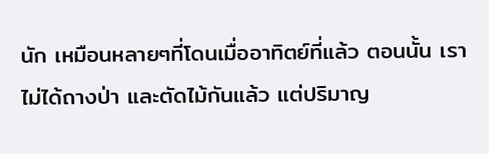นัก เหมือนหลายๆที่โดนเมื่ออาทิตย์ที่แล้ว ตอนนั้น เราไม่ได้ถางป่า และตัดไม้กันแล้ว แต่ปริมาญ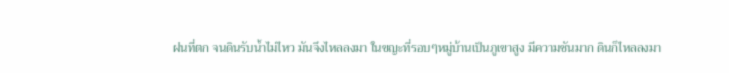ฝนที่ตก จนดินรับน้ำไม่ไหว มันจึงไหลลงมา ในขญะที่รอบๆหมู่บ้านเป็นภูเขาสูง มีความชันมาก ดินก็ไหลลงมา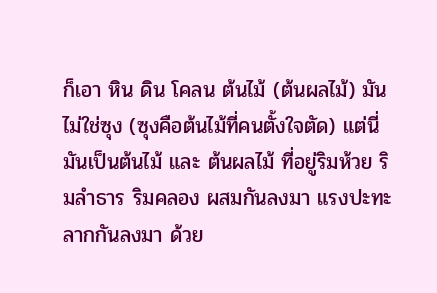ก็เอา หิน ดิน โคลน ต้นไม้ (ต้นผลไม้) มันไม่ใช่ซุง (ซุงคือต้นไม้ที่คนตั้งใจตัด) แต่นี่มันเป็นต้นไม้ และ ต้นผลไม้ ที่อยู่ริมห้วย ริมลำธาร ริมคลอง ผสมกันลงมา แรงปะทะ ลากกันลงมา ด้วย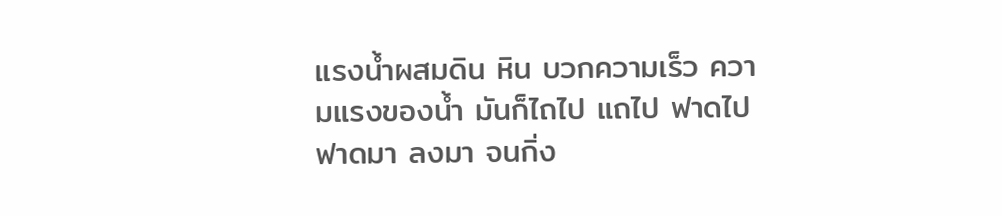แรงน้ำผสมดิน หิน บวกความเร็ว ความแรงของน้ำ มันก็ไถไป แถไป ฟาดไป ฟาดมา ลงมา จนกิ่ง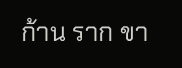ก้าน ราก ขา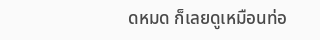ดหมด ก็เลยดูเหมือนท่อ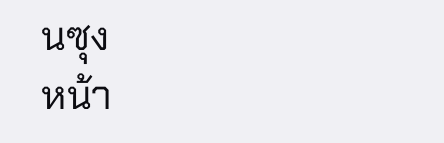นซุง
หน้า